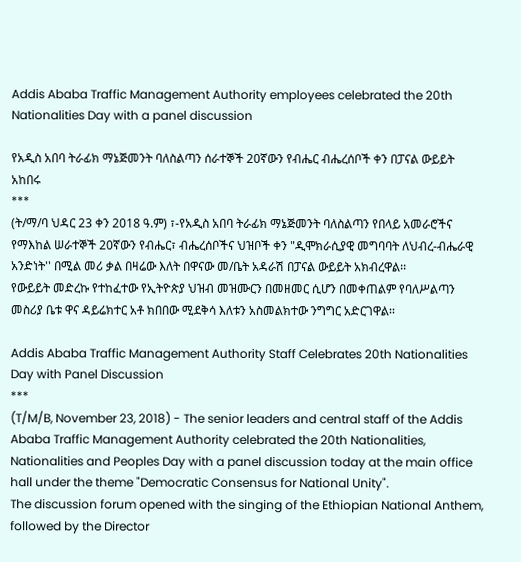Addis Ababa Traffic Management Authority employees celebrated the 20th Nationalities Day with a panel discussion

የአዲስ አበባ ትራፊክ ማኔጅመንት ባለስልጣን ሰራተኞች 20ኛውን የብሔር ብሔረሰቦች ቀን በፓናል ውይይት አከበሩ
***
(ት/ማ/ባ ህዳር 23 ቀን 2018 ዓ.ም) ፣-የአዲስ አበባ ትራፊክ ማኔጅመንት ባለስልጣን የበላይ አመራሮችና የማእከል ሠራተኞች 20ኛውን የብሔር፣ ብሔረሰቦችና ህዝቦች ቀን "ዲሞክራሲያዊ መግባባት ለህብረ-ብሔራዊ አንድነት'' በሚል መሪ ቃል በዛሬው እለት በዋናው መ/ቤት አዳራሽ በፓናል ውይይት አክብረዋል፡፡
የውይይት መድረኩ የተከፈተው የኢትዮጵያ ህዝብ መዝሙርን በመዘመር ሲሆን በመቀጠልም የባለሥልጣን መስሪያ ቤቱ ዋና ዳይሬክተር አቶ ክበበው ሚደቅሳ እለቱን አስመልክተው ንግግር አድርገዋል፡፡

Addis Ababa Traffic Management Authority Staff Celebrates 20th Nationalities Day with Panel Discussion
***
(T/M/B, November 23, 2018) - The senior leaders and central staff of the Addis Ababa Traffic Management Authority celebrated the 20th Nationalities, Nationalities and Peoples Day with a panel discussion today at the main office hall under the theme "Democratic Consensus for National Unity".
The discussion forum opened with the singing of the Ethiopian National Anthem, followed by the Director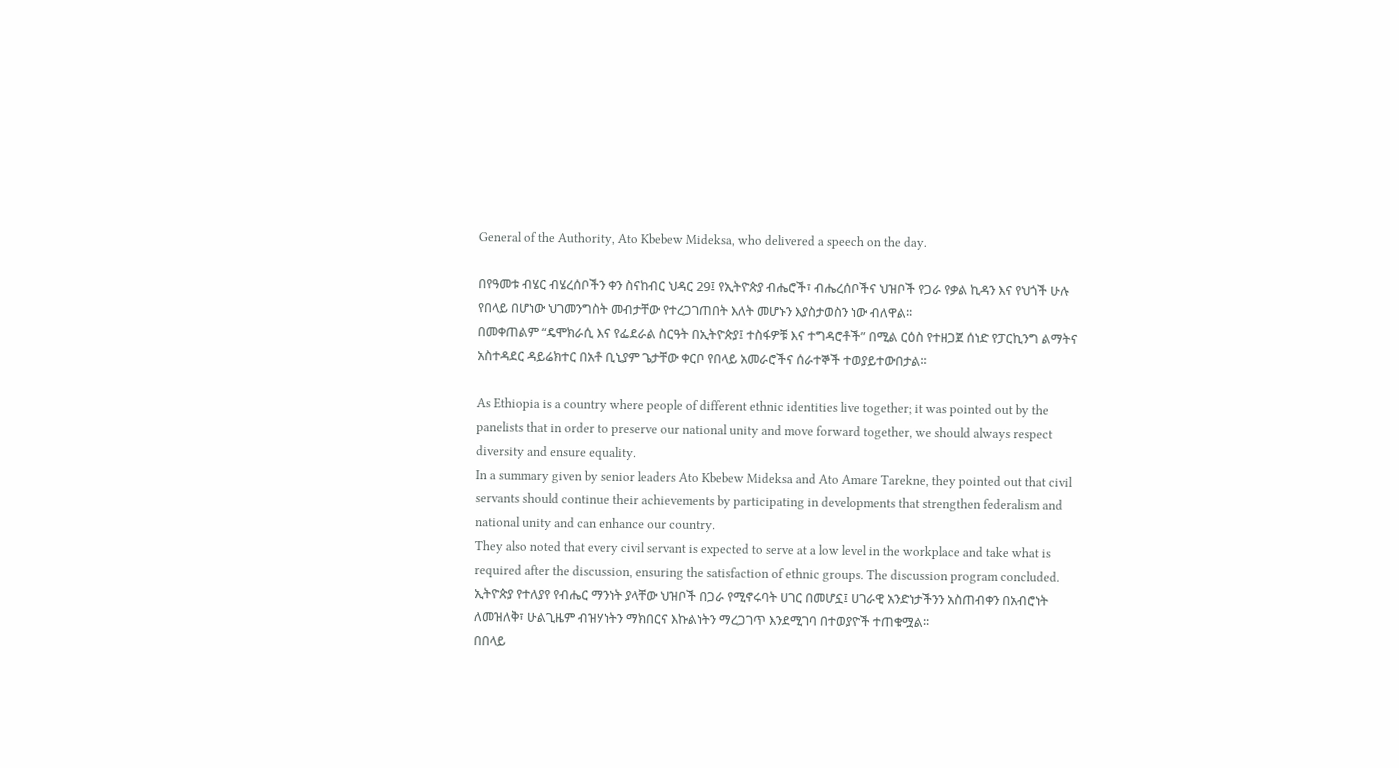General of the Authority, Ato Kbebew Mideksa, who delivered a speech on the day.

በየዓመቱ ብሄር ብሄረሰቦችን ቀን ስናከብር ህዳር 29፤ የኢትዮጵያ ብሔሮች፣ ብሔረሰቦችና ህዝቦች የጋራ የቃል ኪዳን እና የህጎች ሁሉ የበላይ በሆነው ህገመንግስት መብታቸው የተረጋገጠበት እለት መሆኑን እያስታወስን ነው ብለዋል፡፡
በመቀጠልም “ዴሞክራሲ እና የፌደራል ስርዓት በኢትዮጵያ፤ ተስፋዎቹ እና ተግዳሮቶች” በሚል ርዕስ የተዘጋጀ ሰነድ የፓርኪንግ ልማትና አስተዳደር ዳይሬክተር በአቶ ቢኒያም ጌታቸው ቀርቦ የበላይ አመራሮችና ሰራተኞች ተወያይተውበታል፡፡

As Ethiopia is a country where people of different ethnic identities live together; it was pointed out by the panelists that in order to preserve our national unity and move forward together, we should always respect diversity and ensure equality.
In a summary given by senior leaders Ato Kbebew Mideksa and Ato Amare Tarekne, they pointed out that civil servants should continue their achievements by participating in developments that strengthen federalism and national unity and can enhance our country.
They also noted that every civil servant is expected to serve at a low level in the workplace and take what is required after the discussion, ensuring the satisfaction of ethnic groups. The discussion program concluded.
ኢትዮጵያ የተለያየ የብሔር ማንነት ያላቸው ህዝቦች በጋራ የሚኖሩባት ሀገር በመሆኗ፤ ሀገራዊ አንድነታችንን አስጠብቀን በአብሮነት ለመዝለቅ፣ ሁልጊዜም ብዝሃነትን ማክበርና እኩልነትን ማረጋገጥ እንደሚገባ በተወያዮች ተጠቁሟል፡፡
በበላይ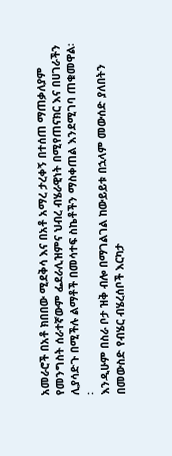አመራሮች በአቶ ክበበው ሚደቅሳ እና በአቶ አማረ ታረቀኝ በተሰጠ ማጠቃለያም የመንግስት ሰራተኛውም ፌደራሊዝምና ህብረ ብሄራዊነት በሚየጠናክር እና በሀገራችን ሊያሳድጉ በሚችሉ ልማቶች በመሳተፍ ስኬቶችን ማስቀጠል እንደሚገባ ጠቁመዋል፡፡
እንዲሁም በስራ ቦታ ዝቅ ብሎ በማገልገል ከውይይቱ በኋላም መውሰድ ያለበትን በመውስድ የብሄር ብሄረሰቦች እርካታ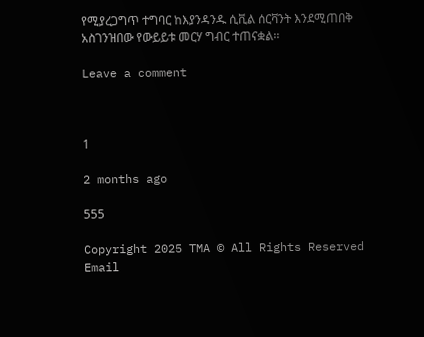የሚያረጋግጥ ተግባር ከእያንዳንዱ ሲቪል ሰርቫንት እንደሚጠበቅ አስገንዝበው የውይይቱ መርሃ ግብር ተጠናቋል፡፡

Leave a comment



1

2 months ago

555

Copyright 2025 TMA © All Rights Reserved
Email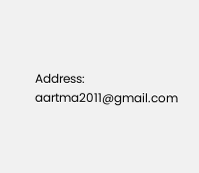Address: aartma2011@gmail.com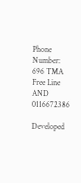Phone Number: 696 TMA Free Line  AND  0116672386

Developed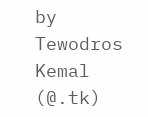by Tewodros Kemal  (@.tk)